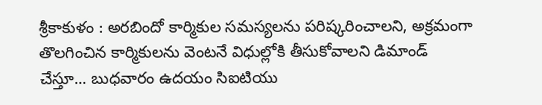శ్రీకాకుళం : అరబిందో కార్మికుల సమస్యలను పరిష్కరించాలని, అక్రమంగా తొలగించిన కార్మికులను వెంటనే విధుల్లోకి తీసుకోవాలని డిమాండ్ చేస్తూ... బుధవారం ఉదయం సిఐటియు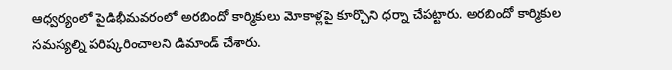ఆధ్వర్యంలో పైడిభీమవరంలో అరబిందో కార్మికులు మోకాళ్లపై కూర్చొని ధర్నా చేపట్టారు. అరబిందో కార్మికుల సమస్యల్ని పరిష్కరించాలని డిమాండ్ చేశారు.